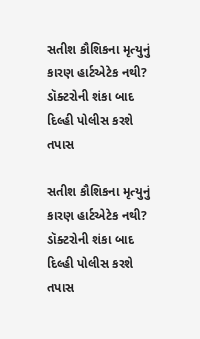સતીશ કૌશિકના મૃત્યુનું કારણ હાર્ટએટેક નથી? ડૉક્ટરોની શંકા બાદ દિલ્હી પોલીસ કરશે તપાસ

સતીશ કૌશિકના મૃત્યુનું કારણ હાર્ટએટેક નથી? ડૉક્ટરોની શંકા બાદ દિલ્હી પોલીસ કરશે તપાસ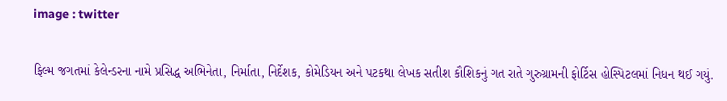image : twitter

ફિલ્મ જગતમાં કેલેન્ડરના નામે પ્રસિદ્ધ અભિનેતા, નિર્માતા, નિર્દેશક, કોમેડિયન અને પટકથા લેખક સતીશ કૌશિકનું ગત રાતે ગુરુગ્રામની ફોર્ટિસ હોસ્પિટલમાં નિધન થઈ ગયું.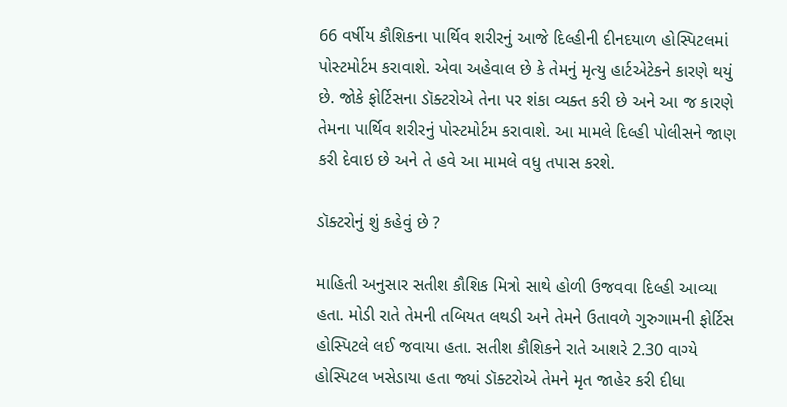66 વર્ષીય કૌશિકના પાર્થિવ શરીરનું આજે દિલ્હીની દીનદયાળ હોસ્પિટલમાં પોસ્ટમોર્ટમ કરાવાશે. એવા અહેવાલ છે કે તેમનું મૃત્યુ હાર્ટએટેકને કારણે થયું છે. જોકે ફોર્ટિસના ડૉક્ટરોએ તેના પર શંકા વ્યક્ત કરી છે અને આ જ કારણે તેમના પાર્થિવ શરીરનું પોસ્ટમોર્ટમ કરાવાશે. આ મામલે દિલ્હી પોલીસને જાણ કરી દેવાઇ છે અને તે હવે આ મામલે વધુ તપાસ કરશે.

ડૉક્ટરોનું શું કહેવું છે ?

માહિતી અનુસાર સતીશ કૌશિક મિત્રો સાથે હોળી ઉજવવા દિલ્હી આવ્યા હતા. મોડી રાતે તેમની તબિયત લથડી અને તેમને ઉતાવળે ગુરુગામની ફોર્ટિસ હોસ્પિટલે લઈ જવાયા હતા. સતીશ કૌશિકને રાતે આશરે 2.30 વાગ્યે હોસ્પિટલ ખસેડાયા હતા જ્યાં ડૉક્ટરોએ તેમને મૃત જાહેર કરી દીધા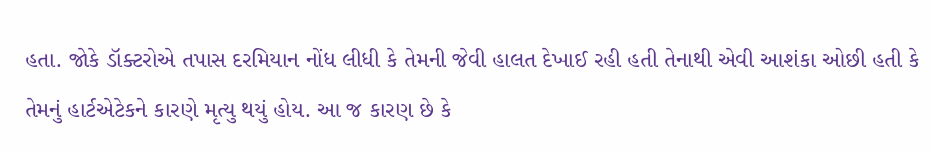હતા. જોકે ડૉક્ટરોએ તપાસ દરમિયાન નોંધ લીધી કે તેમની જેવી હાલત દેખાઈ રહી હતી તેનાથી એવી આશંકા ઓછી હતી કે તેમનું હાર્ટએટેકને કારણે મૃત્યુ થયું હોય. આ જ કારણ છે કે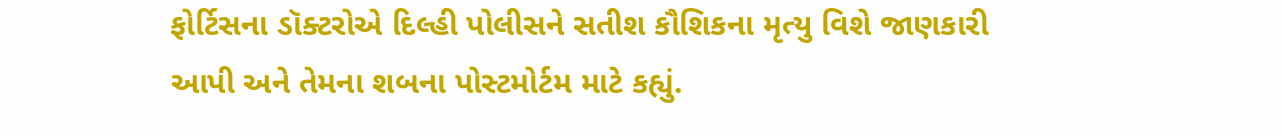ફોર્ટિસના ડૉક્ટરોએ દિલ્હી પોલીસને સતીશ કૌશિકના મૃત્યુ વિશે જાણકારી આપી અને તેમના શબના પોસ્ટમોર્ટમ માટે કહ્યું.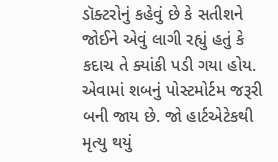ડૉક્ટરોનું કહેવું છે કે સતીશને જોઈને એવું લાગી રહ્યું હતું કે કદાચ તે ક્યાંકી પડી ગયા હોય. એવામાં શબનું પોસ્ટમોર્ટમ જરૂરી બની જાય છે. જો હાર્ટએટેકથી મૃત્યુ થયું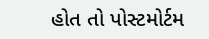હોત તો પોસ્ટમોર્ટમ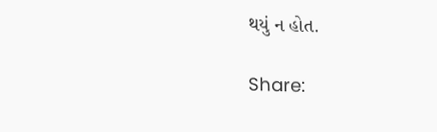થયું ન હોત.

Share: